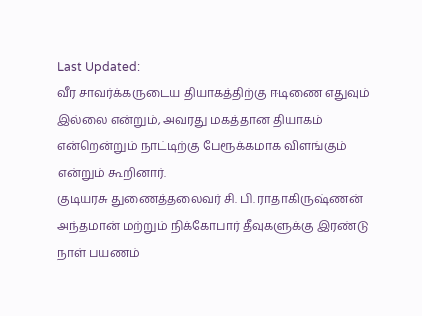Last Updated:
வீர சாவர்க்கருடைய தியாகத்திற்கு ஈடிணை எதுவும் இல்லை என்றும், அவரது மகத்தான தியாகம் என்றென்றும் நாட்டிற்கு பேரூக்கமாக விளங்கும் என்றும் கூறினார்.
குடியரசு துணைத்தலைவர் சி. பி. ராதாகிருஷ்ணன் அந்தமான் மற்றும் நிக்கோபார் தீவுகளுக்கு இரண்டு நாள் பயணம்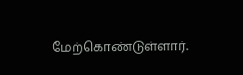மேற்கொண்டுள்ளார்.